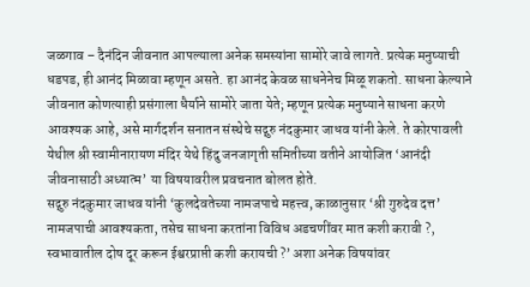जळगाव – दैनंदिन जीवनात आपल्याला अनेक समस्यांना सामोरे जावे लागते. प्रत्येक मनुष्याची धडपड, ही आनंद मिळावा म्हणून असते. हा आनंद केवळ साधनेनेच मिळू शकतो. साधना केल्याने जीवनात कोणत्याही प्रसंगाला धैर्याने सामोरे जाता येते; म्हणून प्रत्येक मनुष्याने साधना करणे आवश्यक आहे, असे मार्गदर्शन सनातन संस्थेचे सद्गुरु नंदकुमार जाधव यांनी केले. ते कोरपावली येथील श्री स्वामीनारायण मंदिर येथे हिंदु जनजागृती समितीच्या वतीने आयोजित ‘आनंदी जीवनासाठी अध्यात्म’ या विषयावरील प्रवचनात बोलत होते.
सद्गुरु नंदकुमार जाधव यांनी ‘कुलदेवतेच्या नामजपाचे महत्त्व, काळानुसार ‘श्री गुरुदेव दत्त’ नामजपाची आवश्यकता, तसेच साधना करतांना विविध अडचणींवर मात कशी करावी ?, स्वभावातील दोष दूर करून ईश्वरप्राप्ती कशी करायची ?’ अशा अनेक विषयांवर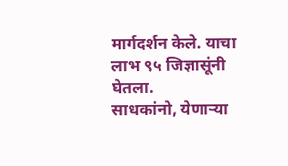मार्गदर्शन केले. याचा लाभ ९५ जिज्ञासूंनी घेतला.
साधकांनो, येणाऱ्या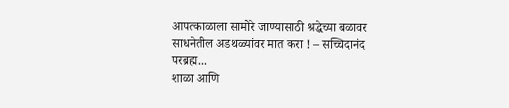आपत्काळाला सामोरे जाण्यासाठी श्रद्धेच्या बळावर साधनेतील अडथळ्यांवर मात करा ! – सच्चिदानंद परब्रह्म...
शाळा आणि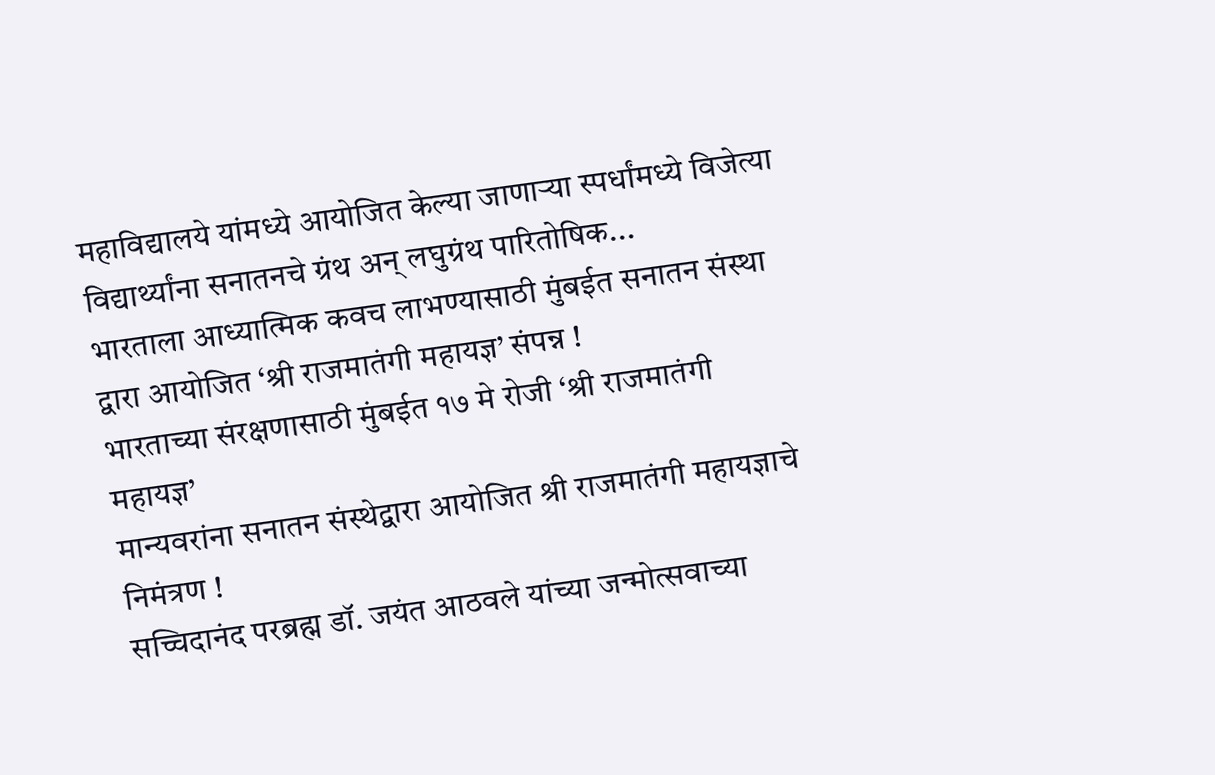महाविद्यालये यांमध्ये आयोजित केल्या जाणाऱ्या स्पर्धांमध्ये विजेत्या विद्यार्थ्यांना सनातनचे ग्रंथ अन् लघुग्रंथ पारितोषिक...
भारताला आध्यात्मिक कवच लाभण्यासाठी मुंबईत सनातन संस्था द्वारा आयोजित ‘श्री राजमातंगी महायज्ञ’ संपन्न !
भारताच्या संरक्षणासाठी मुंबईत १७ मे रोजी ‘श्री राजमातंगी महायज्ञ’
मान्यवरांना सनातन संस्थेद्वारा आयोजित श्री राजमातंगी महायज्ञाचे निमंत्रण !
सच्चिदानंद परब्रह्म डॉ. जयंत आठवले यांच्या जन्मोत्सवाच्या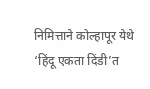निमित्ताने कोल्हापूर येथे ‘हिंदू एकता दिंडी’त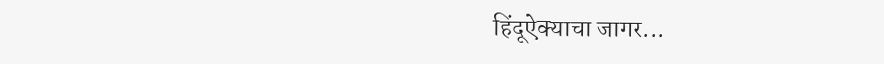हिंदूऐक्याचा जागर...